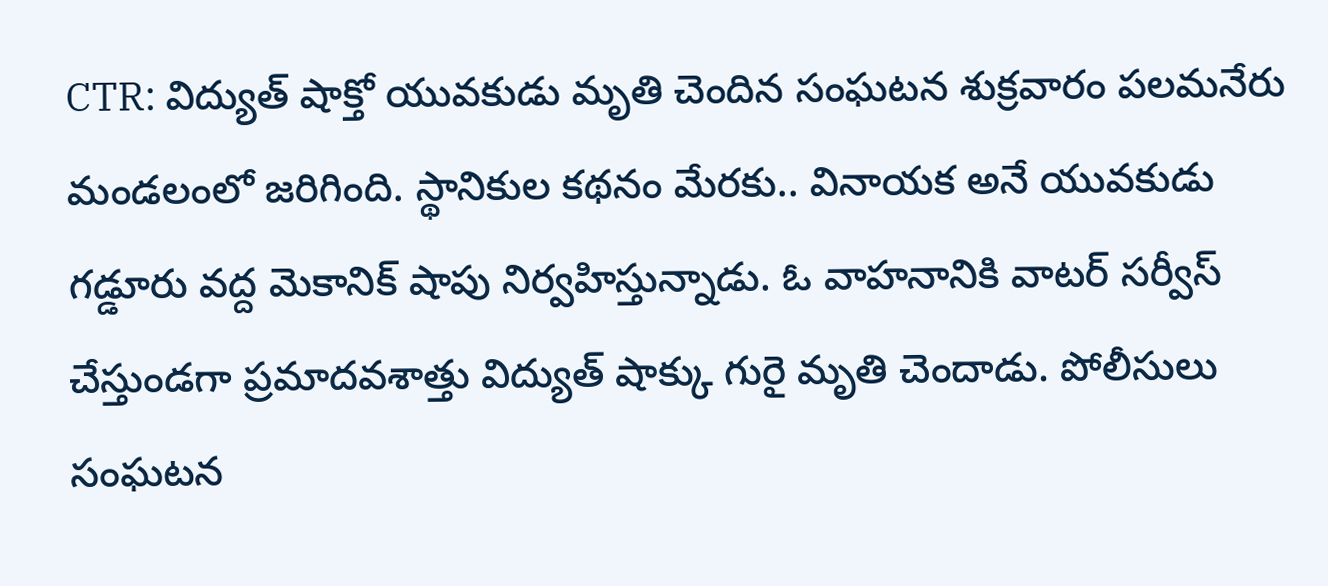CTR: విద్యుత్ షాక్తో యువకుడు మృతి చెందిన సంఘటన శుక్రవారం పలమనేరు మండలంలో జరిగింది. స్థానికుల కథనం మేరకు.. వినాయక అనే యువకుడు గడ్డూరు వద్ద మెకానిక్ షాపు నిర్వహిస్తున్నాడు. ఓ వాహనానికి వాటర్ సర్వీస్ చేస్తుండగా ప్రమాదవశాత్తు విద్యుత్ షాక్కు గురై మృతి చెందాడు. పోలీసులు సంఘటన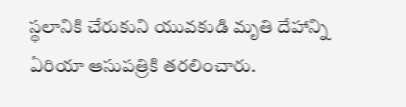స్థలానికి చేరుకుని యువకుడి మృతి దేహాన్ని ఏరియా ఆసుపత్రికి తరలించారు.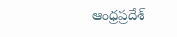ఆంధ్రప్రదేశ్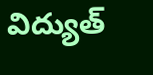విద్యుత్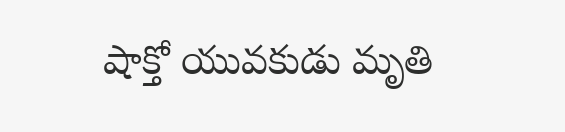షాక్తో యువకుడు మృతి